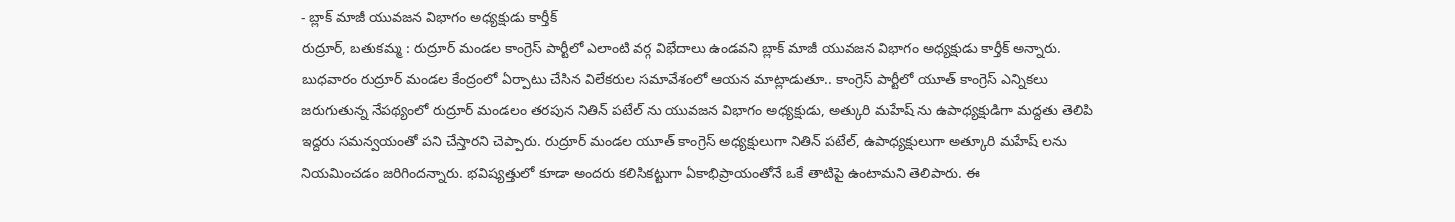- బ్లాక్ మాజీ యువజన విభాగం అధ్యక్షుడు కార్తీక్
రుద్రూర్, బతుకమ్మ : రుద్రూర్ మండల కాంగ్రెస్ పార్టీలో ఎలాంటి వర్గ విభేదాలు ఉండవని బ్లాక్ మాజీ యువజన విభాగం అధ్యక్షుడు కార్తీక్ అన్నారు. బుధవారం రుద్రూర్ మండల కేంద్రంలో ఏర్పాటు చేసిన విలేకరుల సమావేశంలో ఆయన మాట్లాడుతూ.. కాంగ్రెస్ పార్టీలో యూత్ కాంగ్రెస్ ఎన్నికలు జరుగుతున్న నేపథ్యంలో రుద్రూర్ మండలం తరపున నితిన్ పటేల్ ను యువజన విభాగం అధ్యక్షుడు, అత్కురి మహేష్ ను ఉపాధ్యక్షుడిగా మద్దతు తెలిపి ఇద్దరు సమన్వయంతో పని చేస్తారని చెప్పారు. రుద్రూర్ మండల యూత్ కాంగ్రెస్ అధ్యక్షులుగా నితిన్ పటేల్, ఉపాధ్యక్షులుగా అత్కూరి మహేష్ లను నియమించడం జరిగిందన్నారు. భవిష్యత్తులో కూడా అందరు కలిసికట్టుగా ఏకాభిప్రాయంతోనే ఒకే తాటిపై ఉంటామని తెలిపారు. ఈ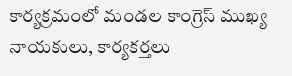కార్యక్రమంలో మండల కాంగ్రెస్ ముఖ్య నాయకులు, కార్యకర్తలు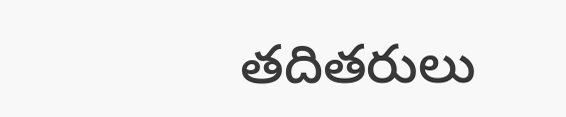తదితరులు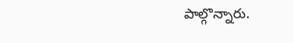పాల్గొన్నారు.